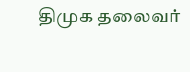திமுக தலைவர்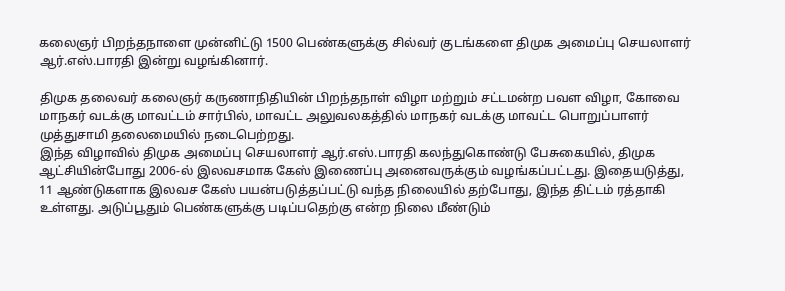கலைஞர் பிறந்தநாளை முன்னிட்டு 1500 பெண்களுக்கு சில்வர் குடங்களை திமுக அமைப்பு செயலாளர் ஆர்.எஸ்.பாரதி இன்று வழங்கினார்.

திமுக தலைவர் கலைஞர் கருணாநிதியின் பிறந்தநாள் விழா மற்றும் சட்டமன்ற பவள விழா, கோவை மாநகர் வடக்கு மாவட்டம் சார்பில், மாவட்ட அலுவலகத்தில் மாநகர் வடக்கு மாவட்ட பொறுப்பாளர் முத்துசாமி தலைமையில் நடைபெற்றது.
இந்த விழாவில் திமுக அமைப்பு செயலாளர் ஆர்.எஸ்.பாரதி கலந்துகொண்டு பேசுகையில், திமுக ஆட்சியின்போது 2006-ல் இலவசமாக கேஸ் இணைப்பு அனைவருக்கும் வழங்கப்பட்டது. இதையடுத்து, 11 ஆண்டுகளாக இலவச கேஸ் பயன்படுத்தப்பட்டு வந்த நிலையில் தற்போது, இந்த திட்டம் ரத்தாகி உள்ளது. அடுப்பூதும் பெண்களுக்கு படிப்பதெற்கு என்ற நிலை மீண்டும்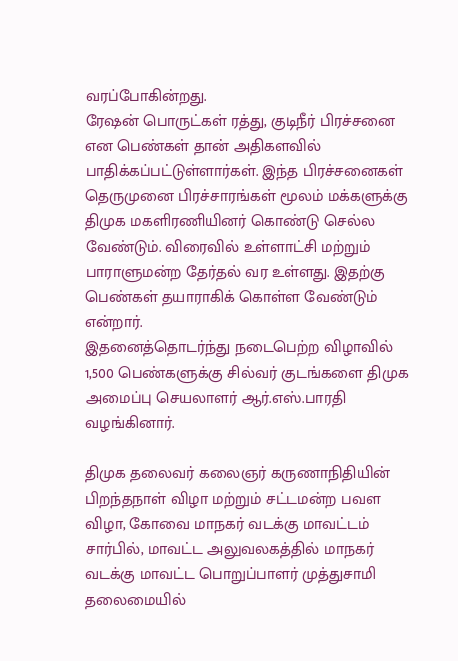வரப்போகின்றது.
ரேஷன் பொருட்கள் ரத்து, குடிநீர் பிரச்சனை என பெண்கள் தான் அதிகளவில் பாதிக்கப்பட்டுள்ளார்கள். இந்த பிரச்சனைகள் தெருமுனை பிரச்சாரங்கள் மூலம் மக்களுக்கு திமுக மகளிரணியினர் கொண்டு செல்ல வேண்டும். விரைவில் உள்ளாட்சி மற்றும் பாராளுமன்ற தேர்தல் வர உள்ளது. இதற்கு பெண்கள் தயாராகிக் கொள்ள வேண்டும் என்றார்.
இதனைத்தொடர்ந்து நடைபெற்ற விழாவில் 1,500 பெண்களுக்கு சில்வர் குடங்களை திமுக அமைப்பு செயலாளர் ஆர்.எஸ்.பாரதி வழங்கினார்.

திமுக தலைவர் கலைஞர் கருணாநிதியின் பிறந்தநாள் விழா மற்றும் சட்டமன்ற பவள விழா, கோவை மாநகர் வடக்கு மாவட்டம் சார்பில், மாவட்ட அலுவலகத்தில் மாநகர் வடக்கு மாவட்ட பொறுப்பாளர் முத்துசாமி தலைமையில்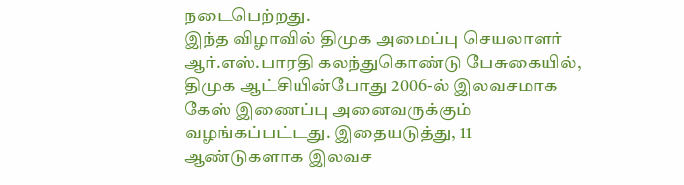நடைபெற்றது.
இந்த விழாவில் திமுக அமைப்பு செயலாளர் ஆர்.எஸ்.பாரதி கலந்துகொண்டு பேசுகையில், திமுக ஆட்சியின்போது 2006-ல் இலவசமாக கேஸ் இணைப்பு அனைவருக்கும் வழங்கப்பட்டது. இதையடுத்து, 11 ஆண்டுகளாக இலவச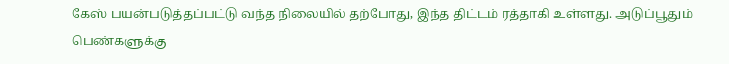கேஸ் பயன்படுத்தப்பட்டு வந்த நிலையில் தற்போது, இந்த திட்டம் ரத்தாகி உள்ளது. அடுப்பூதும் பெண்களுக்கு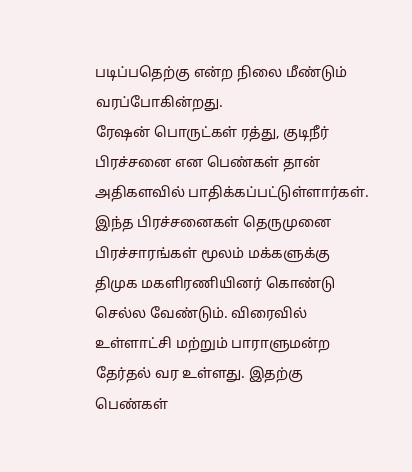படிப்பதெற்கு என்ற நிலை மீண்டும் வரப்போகின்றது.
ரேஷன் பொருட்கள் ரத்து, குடிநீர் பிரச்சனை என பெண்கள் தான் அதிகளவில் பாதிக்கப்பட்டுள்ளார்கள். இந்த பிரச்சனைகள் தெருமுனை பிரச்சாரங்கள் மூலம் மக்களுக்கு திமுக மகளிரணியினர் கொண்டு செல்ல வேண்டும். விரைவில் உள்ளாட்சி மற்றும் பாராளுமன்ற தேர்தல் வர உள்ளது. இதற்கு பெண்கள்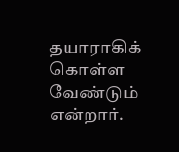தயாராகிக் கொள்ள வேண்டும் என்றார்.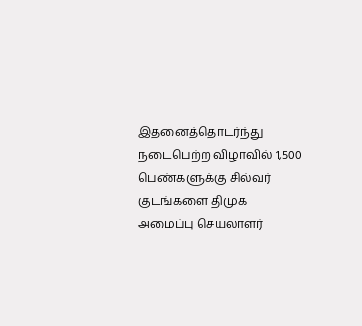இதனைத்தொடர்ந்து நடைபெற்ற விழாவில் 1,500 பெண்களுக்கு சில்வர் குடங்களை திமுக அமைப்பு செயலாளர்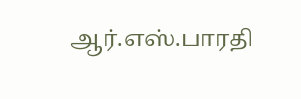ஆர்.எஸ்.பாரதி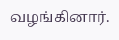வழங்கினார்.